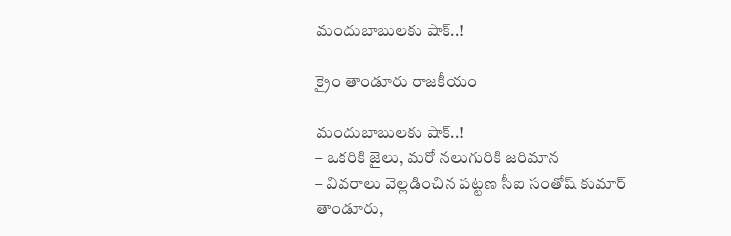మందుబాబులకు షాక్..!

క్రైం తాండూరు రాజకీయం

మందుబాబులకు షాక్..!
– ఒకరికి జైలు, మరో నలుగురికి జరిమాన
– వివరాలు వెల్లడించిన పట్టణ సీఐ సంతోష్‌ కుమార్
తాండూరు,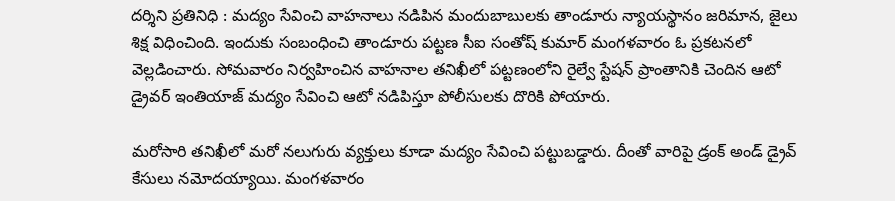దర్శిని ప్రతినిధి : మద్యం సేవించి వాహనాలు నడిపిన మందుబాబులకు తాండూరు న్యాయస్థానం జరిమాన, జైలు శిక్ష విధించింది. ఇందుకు సంబంధించి తాండూరు పట్టణ సీఐ సంతోష్ కుమార్ మంగళవారం ఓ ప్రకటనలో వెల్లడించారు. సోమవారం నిర్వహించిన వాహనాల తనిఖీలో పట్టణంలోని రైల్వే స్టేషన్ ప్రాంతానికి చెందిన ఆటో డ్రైవర్ ఇంతియాజ్ మద్యం సేవించి ఆటో నడిపిస్తూ పోలీసులకు దొరికి పోయారు.

మరోసారి తనిఖీలో మరో నలుగురు వ్యక్తులు కూడా మద్యం సేవించి పట్టుబడ్డారు. దీంతో వారిపై డ్రంక్ అండ్ డ్రైవ్ కేసులు నమోదయ్యాయి. మంగళవారం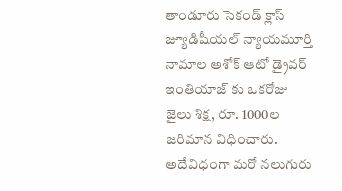తాండూరు సెకండ్ క్లాస్ జ్యూడిషీయల్ న్యాయమూర్తి నామాల అశోక్ ఆటో డ్రైవర్ ఇంతియాజ్‌ కు ఒకరోజు జైలు శిక్ష, రూ. 1000ల జరిమాన విధించారు. అదేవిధంగా మరో నలుగురు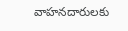వాహనదారులకు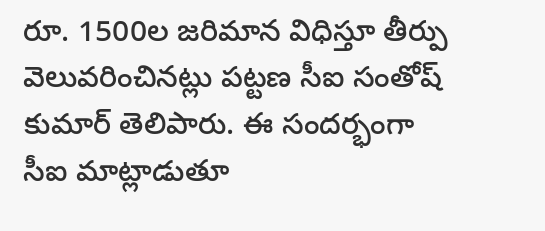రూ. 1500ల జరిమాన విధిస్తూ తీర్పు వెలువరించినట్లు పట్టణ సీఐ సంతోష్‌ కుమార్ తెలిపారు. ఈ సందర్భంగా సీఐ మాట్లాడుతూ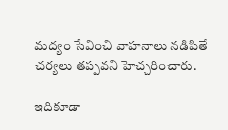మద్యం సేవించి వాహనాలు నడిపితే చర్యలు తప్పవని హెచ్చరించారు.

ఇదికూడా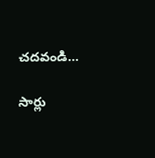చదవండి…

సార్లు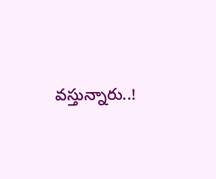వస్తున్నారు..!